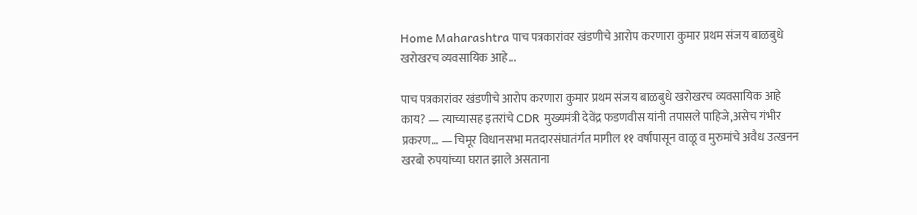Home Maharashtra पाच पत्रकारांवर खंडणीचे आरोप करणारा कुमार प्रथम संजय बाळबुधे खरोखरच व्यवसायिक आहे...

पाच पत्रकारांवर खंडणीचे आरोप करणारा कुमार प्रथम संजय बाळबुधे खरोखरच व्यवसायिक आहे काय? — त्याच्यासह इतरांचे CDR मुख्यमंत्री देवेंद्र फडणवीस यांनी तपासले पाहिजे,असेच गंभीर प्रकरण… — चिमूर विधानसभा मतदारसंघातंर्गत मागील ११ वर्षांपासून वाळू व मुरुमांचे अवैध उत्खनन खरबो रुपयांच्या घरात झाले असताना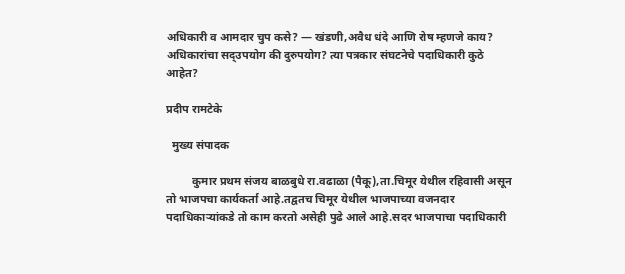अधिकारी व आमदार चुप कसे? — खंडणी,अवैध धंदे आणि रोष म्हणजे काय? अधिकारांचा सद्उपयोग की दुरुपयोग? त्या पत्रकार संघटनेचे पदाधिकारी कुठे आहेत?

प्रदीप रामटेके

  मुख्य संपादक

         कुमार प्रथम संजय बाळबुधे रा.वढाळा (पैकू),ता.चिमूर येथील रहिवासी असून तो भाजपचा कार्यकर्ता आहे.तद्वतच चिमूर येथील भाजपाच्या वजनदार पदाधिकाऱ्यांकडे तो काम करतो असेही पुढे आले आहे.सदर भाजपाचा पदाधिकारी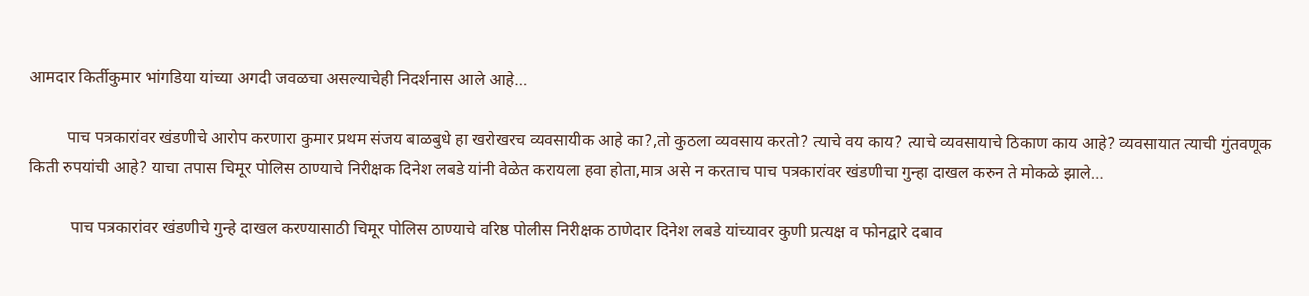आमदार किर्तीकुमार भांगडिया यांच्या अगदी जवळचा असल्याचेही निदर्शनास आले आहे…

         पाच पत्रकारांवर खंडणीचे आरोप करणारा कुमार प्रथम संजय बाळबुधे हा खरोखरच व्यवसायीक आहे का?,तो कुठला व्यवसाय करतो? त्याचे वय काय? त्याचे व्यवसायाचे ठिकाण काय आहे? व्यवसायात त्याची गुंतवणूक किती रुपयांची आहे? याचा तपास चिमूर पोलिस ठाण्याचे निरीक्षक दिनेश लबडे यांनी वेळेत करायला हवा होता,मात्र असे न करताच पाच पत्रकारांवर खंडणीचा गुन्हा दाखल करुन ते मोकळे झाले…

          पाच पत्रकारांवर खंडणीचे गुन्हे दाखल करण्यासाठी चिमूर पोलिस ठाण्याचे वरिष्ठ पोलीस निरीक्षक ठाणेदार दिनेश लबडे यांच्यावर कुणी प्रत्यक्ष व फोनद्वारे दबाव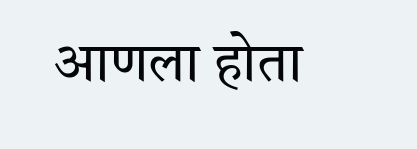आणला होता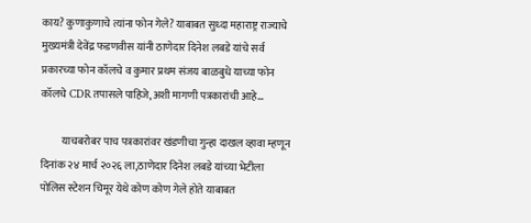काय? कुणाकुणाचे त्यांना फोन गेले? याबाबत सुध्दा महाराष्ट्र राज्याचे मुख्यमंत्री देवेंद्र फडणवीस यांनी ठाणेदार दिनेश लबडे यांचे सर्व प्रकारच्या फोन कॉलचे व कुमार प्रथम संजय बाळबुधे याच्या फोन कॉलचे CDR तपासले पाहिजे,अशी मागणी पत्रकारांची आहे…

          याचबरोबर पाच पत्रकारांवर खंडणीचा गुन्हा दाखल व्हावा म्हणून दिनांक २४ मार्च २०२६ ला,ठाणेदार दिनेश लबडे यांच्या भेटीला पोलिस स्टेशन चिमूर येथे कोण कोण गेले होते याबाबत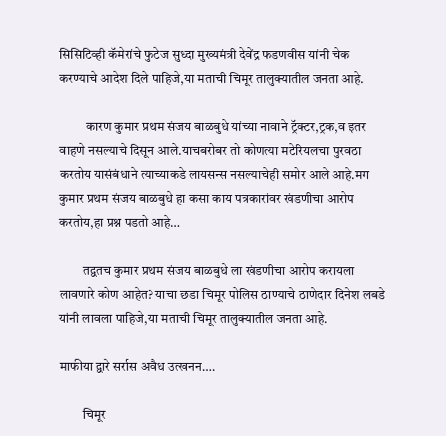सिसिटिव्ही कॅमेरांचे फुटेज सुध्दा मुख्यमंत्री देवेंद्र फडणवीस यांनी चेक करण्याचे आदेश दिले पाहिजे,या मताची चिमूर तालुक्यातील जनता आहे.

          कारण कुमार प्रथम संजय बाळबुधे यांच्या नावाने ट्रॅक्टर,ट्रक,व इतर वाहणे नसल्याचे दिसून आले.याचबरोबर तो कोणत्या मटेरियलचा पुरवठा करतोय यासंबंधाने त्याच्याकडे लायसन्स नसल्याचेही समोर आले आहे.मग कुमार प्रथम संजय बाळबुधे हा कसा काय पत्रकारांवर खंडणीचा आरोप करतोय,हा प्रश्न पडतो आहे…

         तद्वतच कुमार प्रथम संजय बाळबुधे ला खंडणीचा आरोप करायला लावणारे कोण आहेत? याचा छडा चिमूर पोलिस ठाण्याचे ठाणेदार दिनेश लबडे यांनी लावला पाहिजे,या मताची चिमूर तालुक्यातील जनता आहे.

माफीया द्वारे सर्रास अवैध उत्खनन….

         चिमूर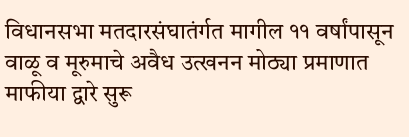विधानसभा मतदारसंघातंर्गत मागील ११ वर्षांपासून वाळू व मूरुमाचे अवैध उत्खनन मोठ्या प्रमाणात माफीया द्वारे सुरू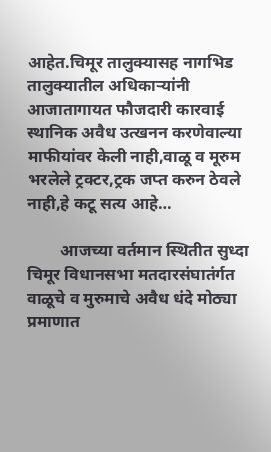आहेत.चिमूर तालुक्यासह नागभिड तालुक्यातील अधिकाऱ्यांनी आजातागायत फौजदारी कारवाई स्थानिक अवैध उत्खनन करणेवाल्या माफीयांवर केली नाही,वाळू व मूरुम भरलेले ट्रक्टर,ट्रक जप्त करुन ठेवले नाही,हे कटू सत्य आहे…

        आजच्या वर्तमान स्थितीत सुध्दा चिमूर विधानसभा मतदारसंघातंर्गत वाळूचे व मुरुमाचे अवैध धंदे मोठ्या प्रमाणात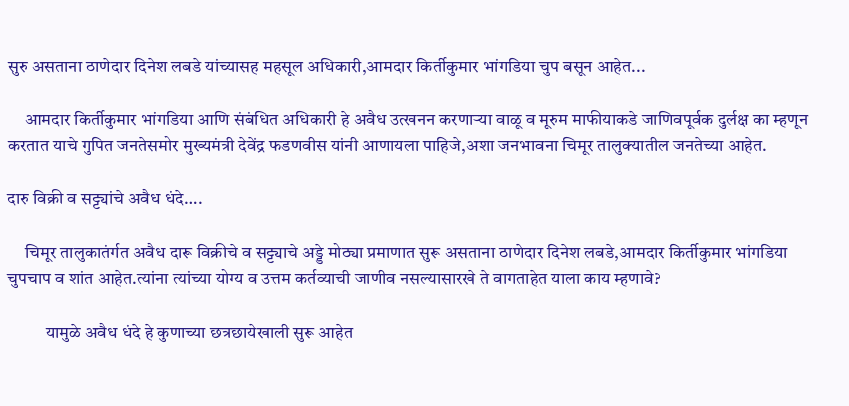सुरु असताना ठाणेदार दिनेश लबडे यांच्यासह महसूल अधिकारी,आमदार किर्तीकुमार भांगडिया चुप बसून आहेत...

     आमदार किर्तीकुमार भांगडिया आणि संबंधित अधिकारी हे अवैध उत्खनन करणाऱ्या वाळू व मूरुम माफीयाकडे जाणिवपूर्वक दुर्लक्ष का म्हणून करतात याचे गुपित जनतेसमोर मुख्यमंत्री देवेंद्र फडणवीस यांनी आणायला पाहिजे,अशा जनभावना चिमूर तालुक्यातील जनतेच्या आहेत.

दारु विक्री व सट्ट्यांचे अवैध धंदे….

     चिमूर तालुकातंर्गत अवैध दारू विक्रीचे व सट्ट्याचे अड्डे मोठ्या प्रमाणात सुरू असताना ठाणेदार दिनेश लबडे,आमदार किर्तीकुमार भांगडिया चुपचाप व शांत आहेत.त्यांना त्यांच्या योग्य व उत्तम कर्तव्याची जाणीव नसल्यासारखे ते वागताहेत याला काय म्हणावे?

           यामुळे अवैध धंदे हे कुणाच्या छत्रछायेखाली सुरू आहेत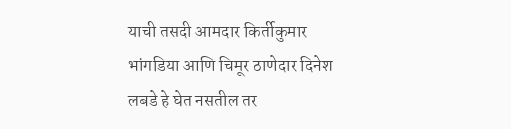याची तसदी आमदार किर्तीकुमार भांगडिया आणि चिमूर ठाणेदार दिनेश लबडे हे घेत नसतील तर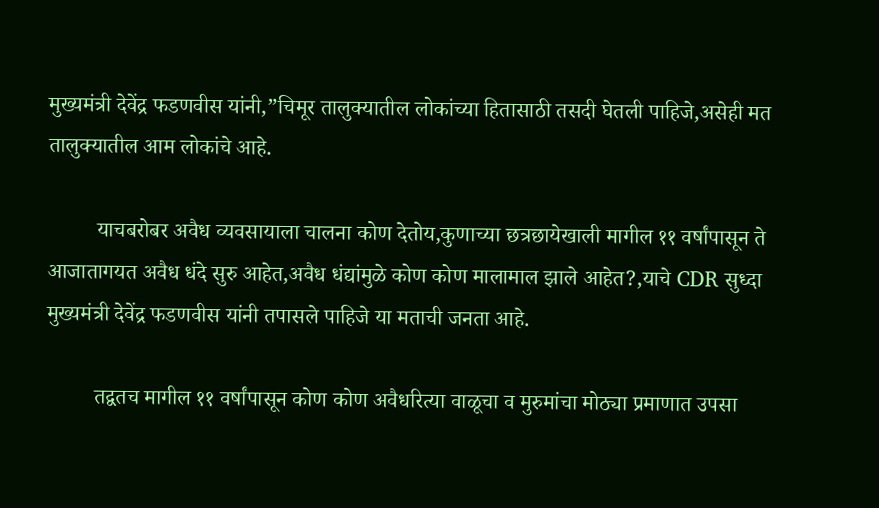मुख्यमंत्री देवेंद्र फडणवीस यांनी,”चिमूर तालुक्यातील लोकांच्या हितासाठी तसदी घेतली पाहिजे,असेही मत तालुक्यातील आम लोकांचे आहे.

         याचबरोबर अवैध व्यवसायाला चालना कोण देतोय,कुणाच्या छत्रछायेखाली मागील ११ वर्षांपासून ते आजातागयत अवैध धंदे सुरु आहेत,अवैध धंद्यांमुळे कोण कोण मालामाल झाले आहेत?,याचे CDR सुध्दा मुख्यमंत्री देवेंद्र फडणवीस यांनी तपासले पाहिजे या मताची जनता आहे.

         तद्वतच मागील ११ वर्षांपासून कोण कोण अवैधरित्या वाळूचा व मुरुमांचा मोठ्या प्रमाणात उपसा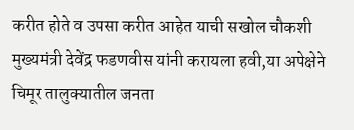करीत होते व उपसा करीत आहेत याची सखोल चौकशी मुख्यमंत्री देवेंद्र फडणवीस यांनी करायला हवी,या अपेक्षेने चिमूर तालुक्यातील जनता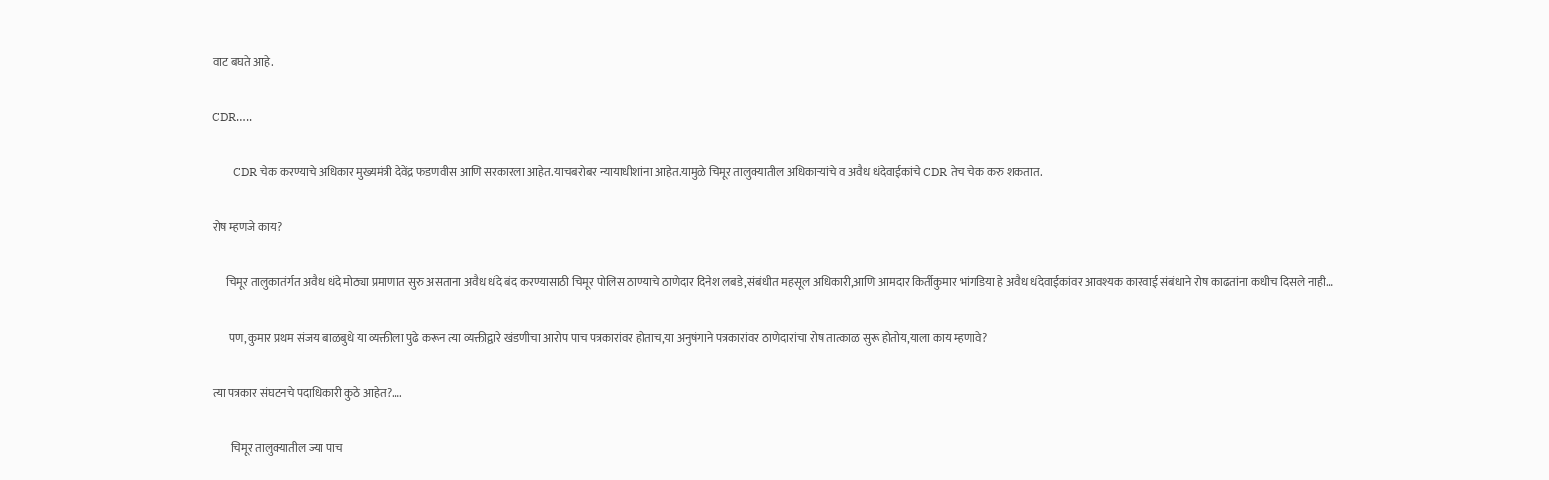वाट बघते आहे.

CDR…..

       CDR चेक करण्याचे अधिकार मुख्यमंत्री देवेंद्र फडणवीस आणि सरकारला आहेत.याचबरोबर न्यायाधीशांना आहेत.यामुळे चिमूर तालुक्यातील अधिकाऱ्यांचे व अवैध धंदेवाईकांचे CDR तेच चेक करु शकतात.

रोष म्हणजे काय?

      चिमूर तालुकातंर्गत अवैध धंदे मोठ्या प्रमाणात सुरु असताना अवैध धंदे बंद करण्यासाठी चिमूर पोलिस ठाण्याचे ठाणेदार दिनेश लबडे,संबंधीत महसूल अधिकारी,आणि आमदार किर्तीकुमार भांगडिया हे अवैध धंदेवाईकांवर आवश्यक कारवाई संबंधाने रोष काढतांना कधीच दिसले नाही…

       पण,कुमार प्रथम संजय बाळबुधे या व्यक्तीला पुढे करून त्या व्यक्तीद्वारे खंडणीचा आरोप पाच पत्रकारांवर होताच,या अनुषंगाने पत्रकारांवर ठाणेदारांचा रोष तात्काळ सुरू होतोय,याला काय म्हणावे?

त्या पत्रकार संघटनचे पदाधिकारी कुठे आहेत?….

        चिमूर तालुक्यातील ज्या पाच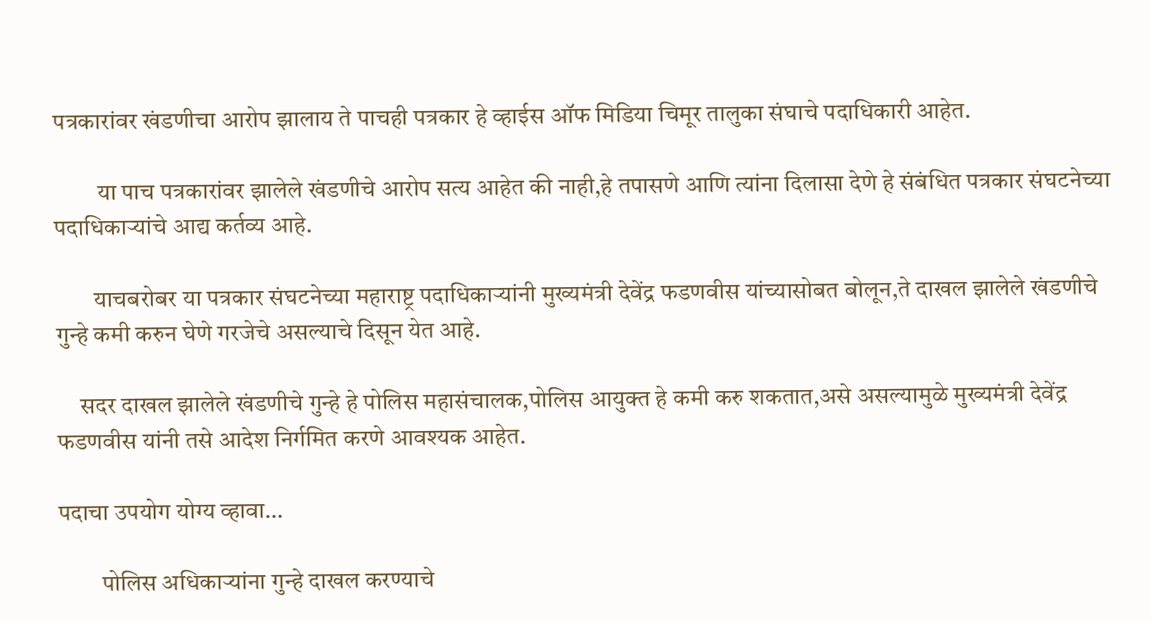पत्रकारांवर खंडणीचा आरोप झालाय ते पाचही पत्रकार हे व्हाईस ऑफ मिडिया चिमूर तालुका संघाचे पदाधिकारी आहेत.

         या पाच पत्रकारांवर झालेले खंडणीचे आरोप सत्य आहेत की नाही,हे तपासणे आणि त्यांना दिलासा देणे हे संबंधित पत्रकार संघटनेच्या पदाधिकाऱ्यांचे आद्य कर्तव्य आहे.

        याचबरोबर या पत्रकार संघटनेच्या महाराष्ट्र पदाधिकाऱ्यांनी मुख्यमंत्री देवेंद्र फडणवीस यांच्यासोबत बोलून,ते दाखल झालेले खंडणीचे गुन्हे कमी करुन घेणे गरजेचे असल्याचे दिसून येत आहे.

     सदर दाखल झालेले खंडणीचे गुन्हे हे पोलिस महासंचालक,पोलिस आयुक्त हे कमी करु शकतात,असे असल्यामुळे मुख्यमंत्री देवेंद्र फडणवीस यांनी तसे आदेश निर्गमित करणे आवश्यक आहेत.

पदाचा उपयोग योग्य व्हावा…

         पोलिस अधिकाऱ्यांना गुन्हे दाखल करण्याचे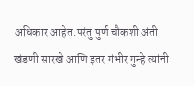अधिकार आहेत.परंतु पुर्ण चौकशी अंती खंडणी सारखे आणि इतर गंभीर गुन्हे त्यांनी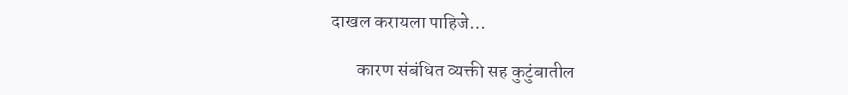दाखल करायला पाहिजे…

       कारण संबंधित व्यक्ती सह कुटुंबातील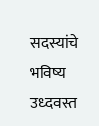सदस्यांचे भविष्य उध्दवस्त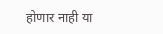होणार नाही या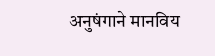अनुषंगाने मानविय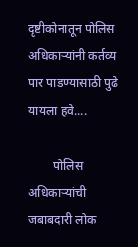दृष्टीकोनातून पोलिस अधिकाऱ्यांनी कर्तव्य पार पाडण्यासाठी पुढे यायला हवे....

        पोलिस अधिकाऱ्यांची जबाबदारी लोक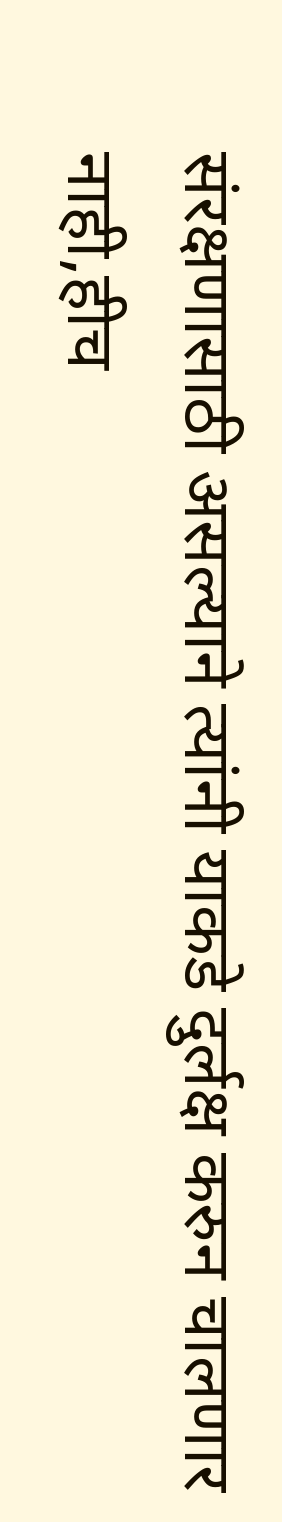संरक्षणासाठी असल्याने त्यांनी याकडे दुर्लक्ष करुन चालणार नाही,हीच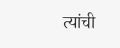त्यांची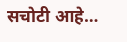सचोटी आहे…